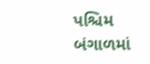પશ્ચિમ બંગાળમાં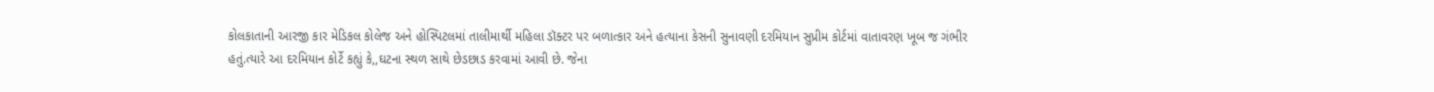કોલકાતાની આરજી કાર મેડિકલ કોલેજ અને હોસ્પિટલમાં તાલીમાર્થી મહિલા ડૉક્ટર પર બળાત્કાર અને હત્યાના કેસની સુનાવણી દરમિયાન સુપ્રીમ કોર્ટમાં વાતાવરણ ખૂબ જ ગંભીર હતું.ત્યારે આ દરમિયાન કોર્ટે કહ્યું કે,,ઘટના સ્થળ સાથે છેડછાડ કરવામાં આવી છે. જેના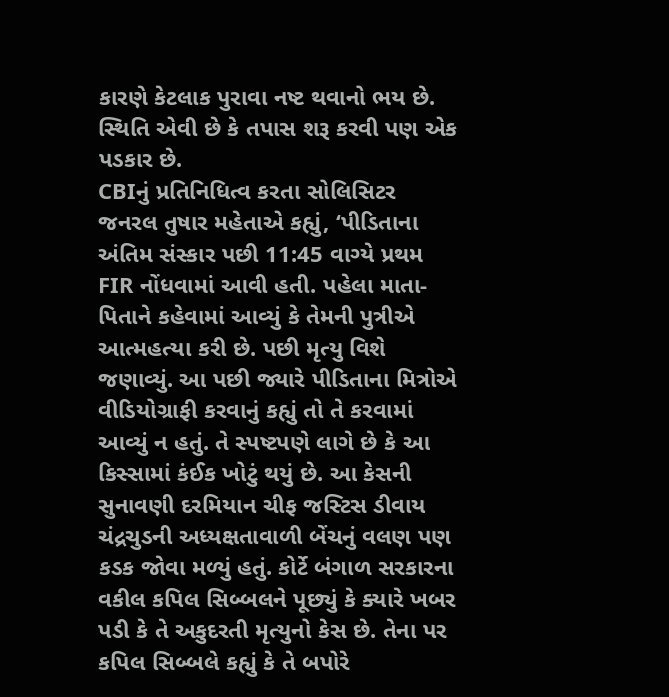કારણે કેટલાક પુરાવા નષ્ટ થવાનો ભય છે. સ્થિતિ એવી છે કે તપાસ શરૂ કરવી પણ એક પડકાર છે.
CBIનું પ્રતિનિધિત્વ કરતા સોલિસિટર જનરલ તુષાર મહેતાએ કહ્યું, ‘પીડિતાના અંતિમ સંસ્કાર પછી 11:45 વાગ્યે પ્રથમ FIR નોંધવામાં આવી હતી. પહેલા માતા-પિતાને કહેવામાં આવ્યું કે તેમની પુત્રીએ આત્મહત્યા કરી છે. પછી મૃત્યુ વિશે જણાવ્યું. આ પછી જ્યારે પીડિતાના મિત્રોએ વીડિયોગ્રાફી કરવાનું કહ્યું તો તે કરવામાં આવ્યું ન હતું. તે સ્પષ્ટપણે લાગે છે કે આ કિસ્સામાં કંઈક ખોટું થયું છે. આ કેસની સુનાવણી દરમિયાન ચીફ જસ્ટિસ ડીવાય ચંદ્રચુડની અધ્યક્ષતાવાળી બેંચનું વલણ પણ કડક જોવા મળ્યું હતું. કોર્ટે બંગાળ સરકારના વકીલ કપિલ સિબ્બલને પૂછ્યું કે ક્યારે ખબર પડી કે તે અકુદરતી મૃત્યુનો કેસ છે. તેના પર કપિલ સિબ્બલે કહ્યું કે તે બપોરે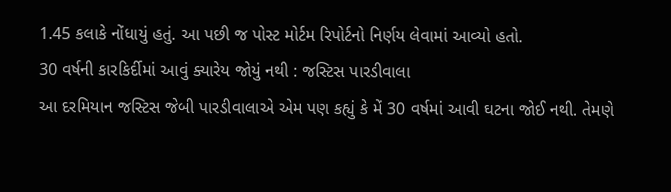1.45 કલાકે નોંધાયું હતું. આ પછી જ પોસ્ટ મોર્ટમ રિપોર્ટનો નિર્ણય લેવામાં આવ્યો હતો.
30 વર્ષની કારકિર્દીમાં આવું ક્યારેય જોયું નથી : જસ્ટિસ પારડીવાલા
આ દરમિયાન જસ્ટિસ જેબી પારડીવાલાએ એમ પણ કહ્યું કે મેં 30 વર્ષમાં આવી ઘટના જોઈ નથી. તેમણે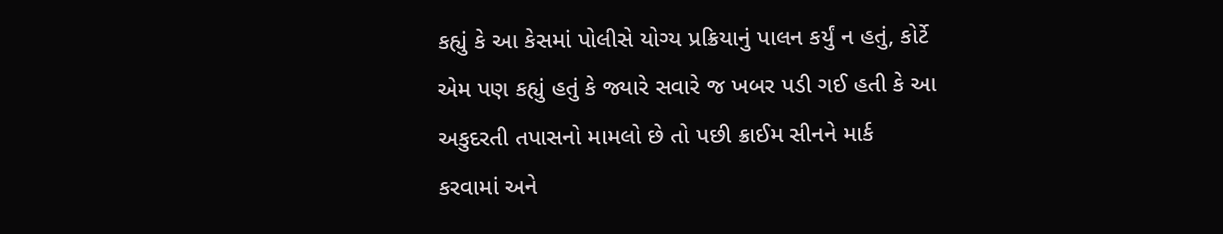કહ્યું કે આ કેસમાં પોલીસે યોગ્ય પ્રક્રિયાનું પાલન કર્યું ન હતું, કોર્ટે એમ પણ કહ્યું હતું કે જ્યારે સવારે જ ખબર પડી ગઈ હતી કે આ અકુદરતી તપાસનો મામલો છે તો પછી ક્રાઈમ સીનને માર્ક કરવામાં અને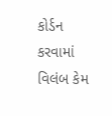કોર્ડન કરવામાં વિલંબ કેમ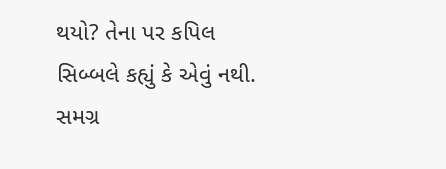થયો? તેના પર કપિલ સિબ્બલે કહ્યું કે એવું નથી. સમગ્ર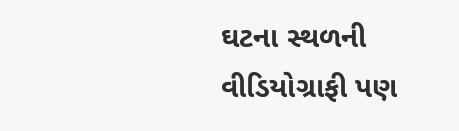ઘટના સ્થળની વીડિયોગ્રાફી પણ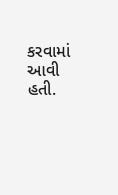કરવામાં આવી હતી.